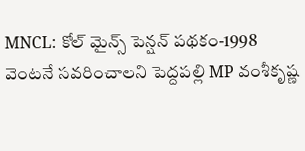MNCL: కోల్ మైన్స్ పెన్షన్ పథకం-1998 వెంటనే సవరించాలని పెద్దపల్లి MP వంశీకృష్ణ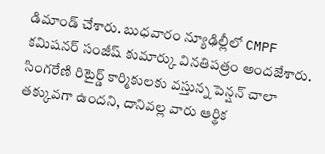డిమాండ్ చేశారు. బుధవారం న్యూఢిల్లీలో CMPF కమిషనర్ సంజీష్ కుమార్కు వినతిపత్రం అందజేశారు. సింగరేణి రిటైర్డ్ కార్మికులకు వస్తున్న పెన్షన్ చాలా తక్కువగా ఉందని, దానివల్ల వారు ఆర్థిక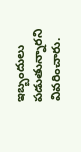ఇబ్బందులు పడుతున్నారని వివరించారు.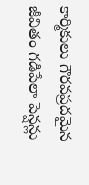కార్మికులు గౌరవప్రదమైన జీవితం గడిపేలా పెన్షన్లు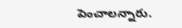పెంచాలన్నారు.